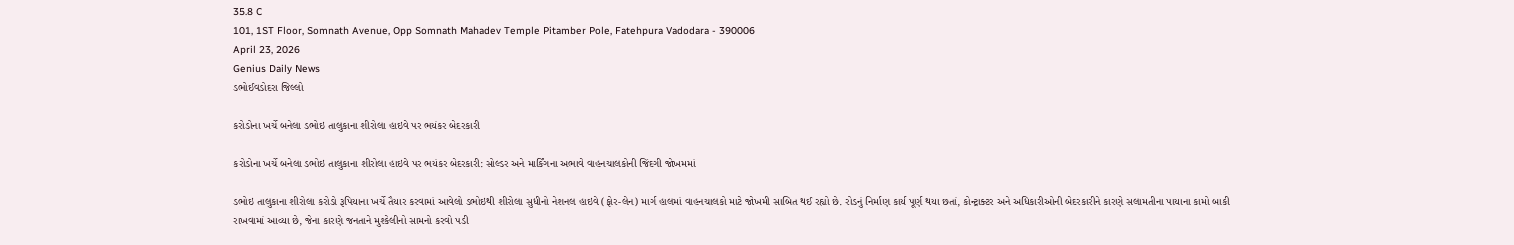35.8 C
101, 1ST Floor, Somnath Avenue, Opp Somnath Mahadev Temple Pitamber Pole, Fatehpura Vadodara - 390006
April 23, 2026
Genius Daily News
ડભોઈવડોદરા જિલ્લો

કરોડોના ખર્ચે બનેલા ડભોઇ તાલુકાના શીરોલા હાઇવે પર ભયંકર બેદરકારી

કરોડોના ખર્ચે બનેલા ડભોઇ તાલુકાના શીરોલા હાઇવે પર ભયંકર બેદરકારી: સોલ્ડર અને માર્કિંગના અભાવે વાહનચાલકોની જિંદગી જોખમમાં

ડભોઇ તાલુકાના શીરોલા કરોડો રૂપિયાના ખર્ચે તૈયાર કરવામાં આવેલો ડભોઇથી શીરોલા સુધીનો નેશનલ હાઇવે (ફોર-લેન) માર્ગ હાલમાં વાહનચાલકો માટે જોખમી સાબિત થઈ રહ્યો છે. રોડનું નિર્માણ કાર્ય પૂર્ણ થયા છતાં, કોન્ટ્રાક્ટર અને અધિકારીઓની બેદરકારીને કારણે સલામતીના પાયાના કામો બાકી રાખવામાં આવ્યા છે, જેના કારણે જનતાને મુશ્કેલીનો સામનો કરવો પડી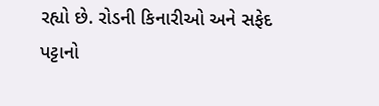રહ્યો છે. રોડની કિનારીઓ અને સફેદ પટ્ટાનો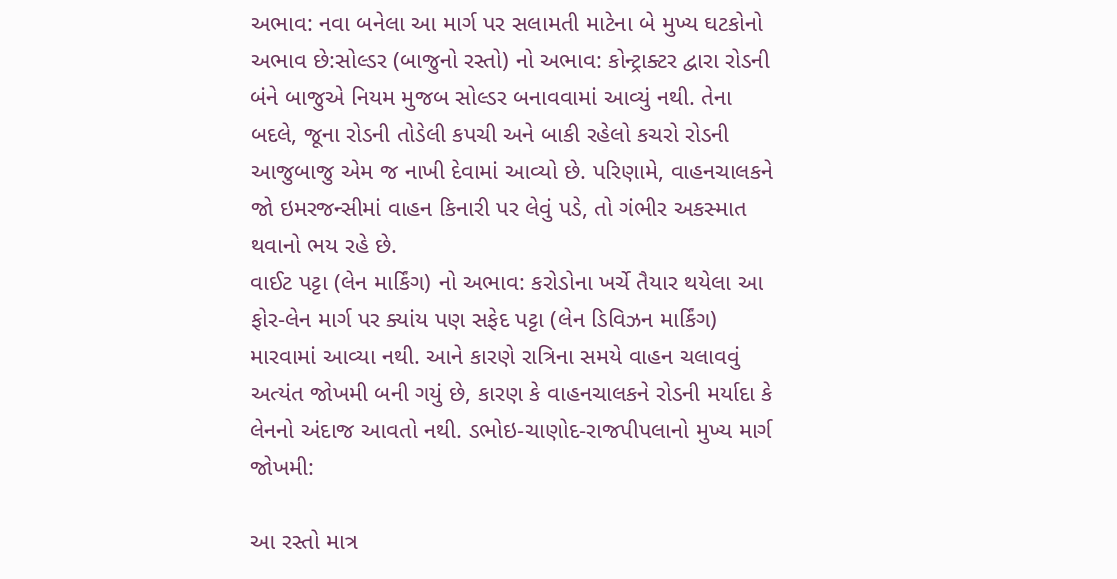અભાવ: નવા બનેલા આ માર્ગ પર સલામતી માટેના બે મુખ્ય ઘટકોનો અભાવ છે:સોલ્ડર (બાજુનો રસ્તો) નો અભાવ: કોન્ટ્રાક્ટર દ્વારા રોડની બંને બાજુએ નિયમ મુજબ સોલ્ડર બનાવવામાં આવ્યું નથી. તેના બદલે, જૂના રોડની તોડેલી કપચી અને બાકી રહેલો કચરો રોડની આજુબાજુ એમ જ નાખી દેવામાં આવ્યો છે. પરિણામે, વાહનચાલકને જો ઇમરજન્સીમાં વાહન કિનારી પર લેવું પડે, તો ગંભીર અકસ્માત થવાનો ભય રહે છે.
વાઈટ પટ્ટા (લેન માર્કિંગ) નો અભાવ: કરોડોના ખર્ચે તૈયાર થયેલા આ ફોર-લેન માર્ગ પર ક્યાંય પણ સફેદ પટ્ટા (લેન ડિવિઝન માર્કિંગ) મારવામાં આવ્યા નથી. આને કારણે રાત્રિના સમયે વાહન ચલાવવું અત્યંત જોખમી બની ગયું છે, કારણ કે વાહનચાલકને રોડની મર્યાદા કે લેનનો અંદાજ આવતો નથી. ડભોઇ-ચાણોદ-રાજપીપલાનો મુખ્ય માર્ગ જોખમી:

આ રસ્તો માત્ર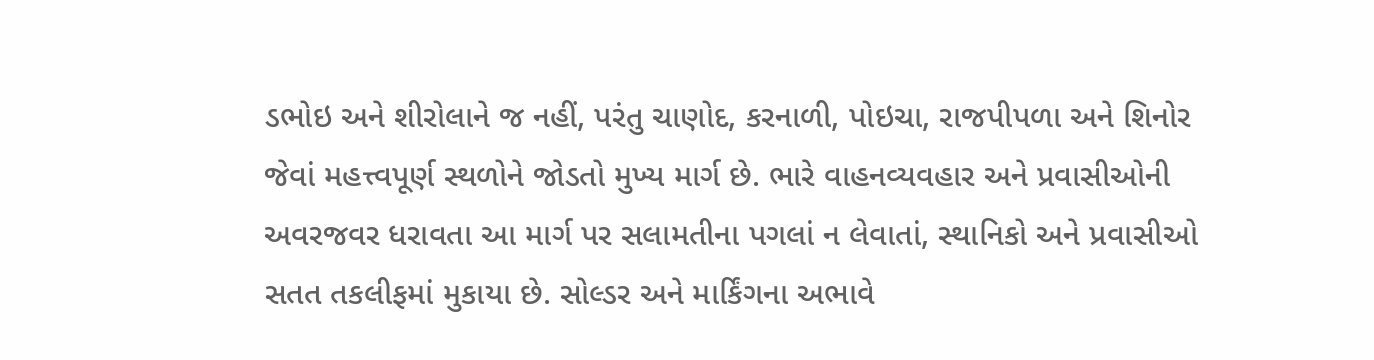ડભોઇ અને શીરોલાને જ નહીં, પરંતુ ચાણોદ, કરનાળી, પોઇચા, રાજપીપળા અને શિનોર જેવાં મહત્ત્વપૂર્ણ સ્થળોને જોડતો મુખ્ય માર્ગ છે. ભારે વાહનવ્યવહાર અને પ્રવાસીઓની અવરજવર ધરાવતા આ માર્ગ પર સલામતીના પગલાં ન લેવાતાં, સ્થાનિકો અને પ્રવાસીઓ સતત તકલીફમાં મુકાયા છે. સોલ્ડર અને માર્કિંગના અભાવે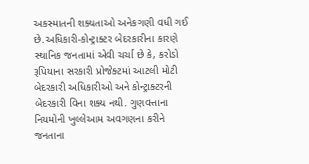અકસ્માતની શક્યતાઓ અનેકગણી વધી ગઈ છે.અધિકારી-કોન્ટ્રાક્ટર બેદરકારીના કારણે
સ્થાનિક જનતામાં એવી ચર્ચા છે કે, કરોડો રૂપિયાના સરકારી પ્રોજેક્ટમાં આટલી મોટી બેદરકારી અધિકારીઓ અને કોન્ટ્રાક્ટરની બેદરકારી વિના શક્ય નથી. ગુણવત્તાના નિયમોની ખુલ્લેઆમ અવગણના કરીને જનતાના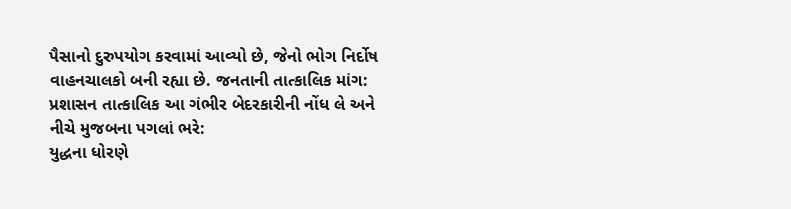પૈસાનો દુરુપયોગ કરવામાં આવ્યો છે, જેનો ભોગ નિર્દોષ વાહનચાલકો બની રહ્યા છે. જનતાની તાત્કાલિક માંગ:
પ્રશાસન તાત્કાલિક આ ગંભીર બેદરકારીની નોંધ લે અને નીચે મુજબના પગલાં ભરે:
યુદ્ધના ધોરણે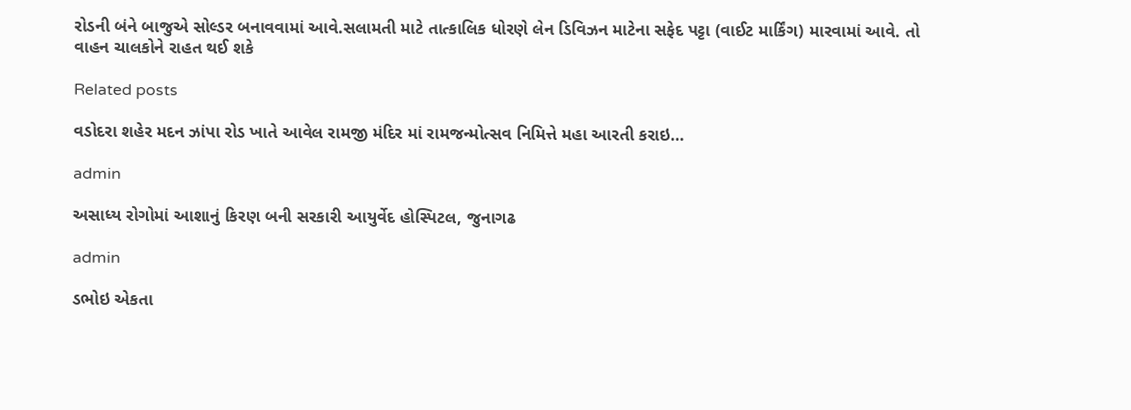રોડની બંને બાજુએ સોલ્ડર બનાવવામાં આવે.સલામતી માટે તાત્કાલિક ધોરણે લેન ડિવિઝન માટેના સફેદ પટ્ટા (વાઈટ માર્કિંગ) મારવામાં આવે. તો વાહન ચાલકોને રાહત થઈ શકે

Related posts

વડોદરા શહેર મદન ઝાંપા રોડ ખાતે આવેલ રામજી મંદિર માં રામજન્મોત્સવ નિમિત્તે મહા આરતી કરાઇ…

admin

અસાધ્ય રોગોમાં આશાનું કિરણ બની સરકારી આયુર્વેદ હોસ્પિટલ, જુનાગઢ

admin

ડભોઇ એકતા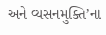અને વ્યસનમુક્તિ’ના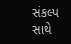સંકલ્પ સાથે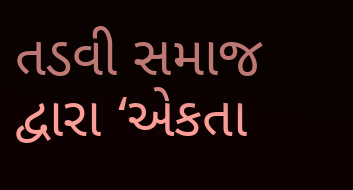તડવી સમાજ દ્વારા ‘એકતા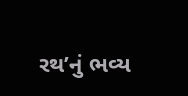રથ’નું ભવ્ય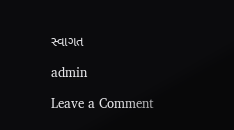સ્વાગત

admin

Leave a Comment